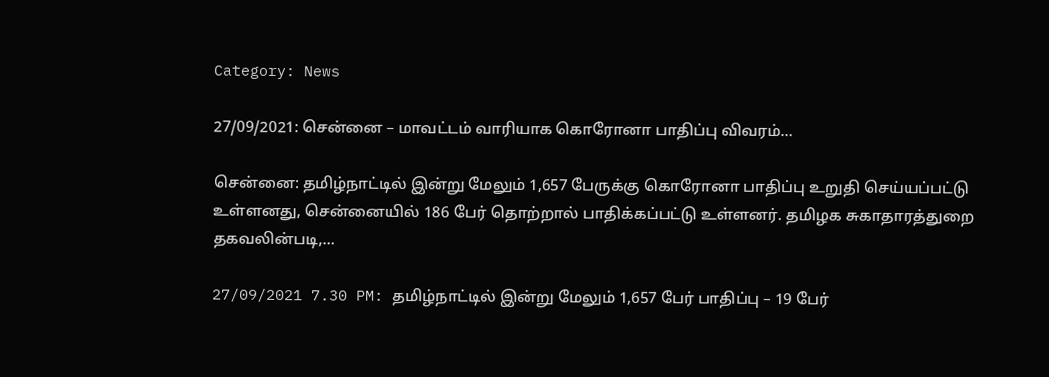Category: News

27/09/2021: சென்னை – மாவட்டம் வாரியாக கொரோனா பாதிப்பு விவரம்…

சென்னை: தமிழ்நாட்டில் இன்று மேலும் 1,657 பேருக்கு கொரோனா பாதிப்பு உறுதி செய்யப்பட்டு உள்ளனது, சென்னையில் 186 பேர் தொற்றால் பாதிக்கப்பட்டு உள்ளனர். தமிழக சுகாதாரத்துறை தகவலின்படி,…

27/09/2021 7.30 PM: தமிழ்நாட்டில் இன்று மேலும் 1,657 பேர் பாதிப்பு – 19 பேர்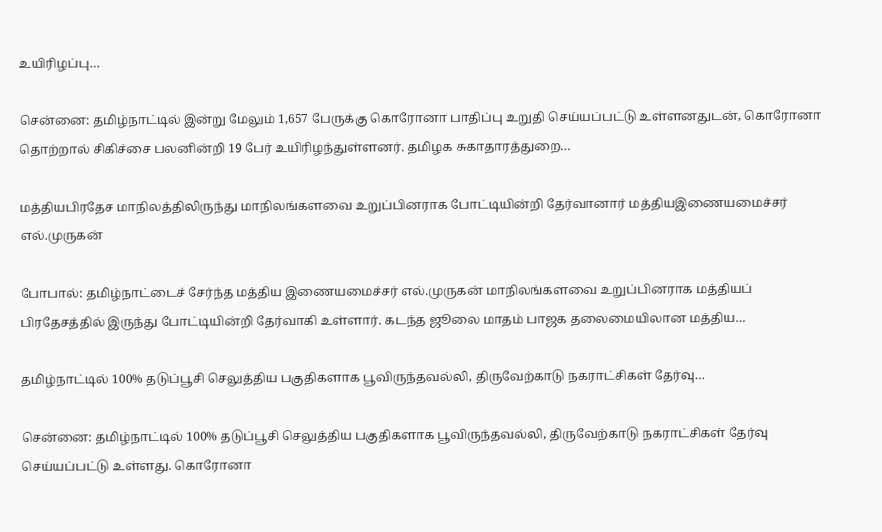உயிரிழப்பு…

சென்னை: தமிழ்நாட்டில் இன்று மேலும் 1,657 பேருக்கு கொரோனா பாதிப்பு உறுதி செய்யப்பட்டு உள்ளனதுடன், கொரோனா தொற்றால் சிகிச்சை பலனின்றி 19 பேர் உயிரிழந்துள்ளனர். தமிழக சுகாதாரத்துறை…

மத்தியபிரதேச மாநிலத்திலிருந்து மாநிலங்களவை உறுப்பினராக போட்டியின்றி தேர்வானார் மத்தியஇணையமைச்சர் எல்.முருகன்

போபால்: தமிழ்நாட்டைச் சேர்ந்த மத்திய இணையமைச்சர் எல்.முருகன் மாநிலங்களவை உறுப்பினராக மத்தியப் பிரதேசத்தில் இருந்து போட்டியின்றி தேர்வாகி உள்ளார். கடந்த ஜூலை மாதம் பாஜக தலைமையிலான மத்திய…

தமிழ்நாட்டில் 100% தடுப்பூசி செலுத்திய பகுதிகளாக பூவிருந்தவல்லி, திருவேற்காடு நகராட்சிகள் தேர்வு…

சென்னை: தமிழ்நாட்டில் 100% தடுப்பூசி செலுத்திய பகுதிகளாக பூவிருந்தவல்லி, திருவேற்காடு நகராட்சிகள் தேர்வு செய்யப்பட்டு உள்ளது. கொரோனா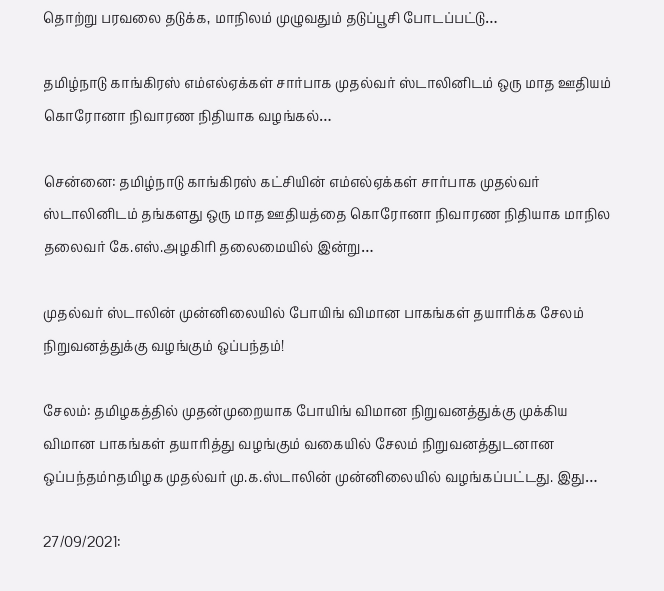தொற்று பரவலை தடுக்க, மாநிலம் முழுவதும் தடுப்பூசி போடப்பட்டு…

தமிழ்நாடு காங்கிரஸ் எம்எல்ஏக்கள் சார்பாக முதல்வர் ஸ்டாலினிடம் ஒரு மாத ஊதியம் கொரோனா நிவாரண நிதியாக வழங்கல்…

சென்னை: தமிழ்நாடு காங்கிரஸ் கட்சியின் எம்எல்ஏக்கள் சார்பாக முதல்வர் ஸ்டாலினிடம் தங்களது ஒரு மாத ஊதியத்தை கொரோனா நிவாரண நிதியாக மாநில தலைவர் கே.எஸ்.அழகிரி தலைமையில் இன்று…

முதல்வர் ஸ்டாலின் முன்னிலையில் போயிங் விமான பாகங்கள் தயாரிக்க சேலம் நிறுவனத்துக்கு வழங்கும் ஒப்பந்தம்!

சேலம்: தமிழகத்தில் முதன்முறையாக போயிங் விமான நிறுவனத்துக்கு முக்கிய விமான பாகங்கள் தயாரித்து வழங்கும் வகையில் சேலம் நிறுவனத்துடனான ஒப்பந்தம்nதமிழக முதல்வர் மு.க.ஸ்டாலின் முன்னிலையில் வழங்கப்பட்டது. இது…

27/09/2021: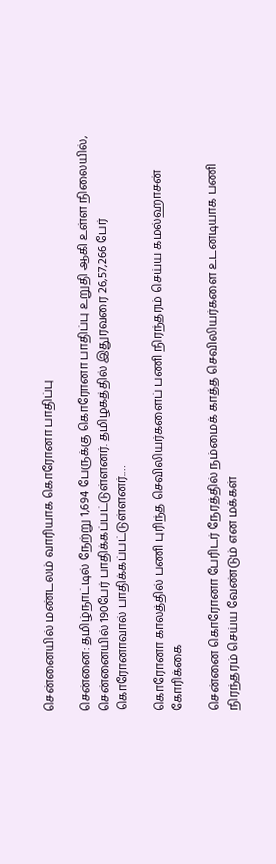சென்னையில் மண்டலம் வாரியாக கொரோனா பாதிப்பு

சென்னை: தமிழ்நாட்டில் நேற்று 1,694 பேருக்கு கொரோனா பாதிப்பு உறுதி ஆகி உள்ள நிலையில், சென்னையில் 190பேர் பாதிக்கப்பட்டுள்ளனர். தமிழகத்தில் இதுரவரை 26,57,266 பேர் கொரோனாவால் பாதிக்கப்பட்டுள்ளனர்.…

கொரோனா காலத்தில் பணி புரிந்த செவிலியர்களைப் பணி நிரந்தரம் செய்ய கமல்ஹாசன் கோரிக்கை

சென்னை கொரோனா பேரிடர் நேரத்தில் நம்மைக் காத்த செவிலியர்களை உடனடியாக பணி நிரந்தரம் செய்ய வேண்டும் என மக்கள்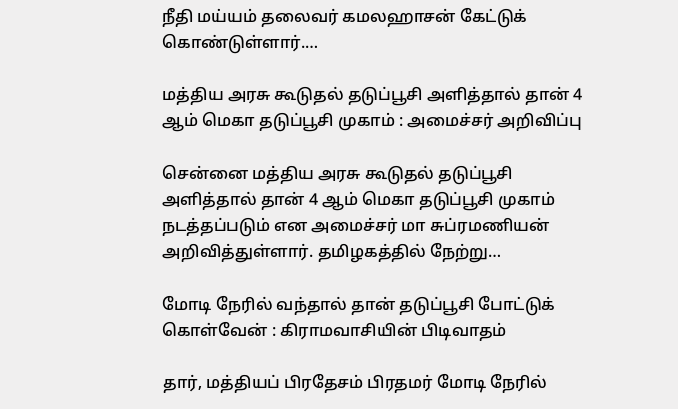நீதி மய்யம் தலைவர் கமலஹாசன் கேட்டுக் கொண்டுள்ளார்.…

மத்திய அரசு கூடுதல் தடுப்பூசி அளித்தால் தான் 4 ஆம் மெகா தடுப்பூசி முகாம் : அமைச்சர் அறிவிப்பு

சென்னை மத்திய அரசு கூடுதல் தடுப்பூசி அளித்தால் தான் 4 ஆம் மெகா தடுப்பூசி முகாம் நடத்தப்படும் என அமைச்சர் மா சுப்ரமணியன் அறிவித்துள்ளார். தமிழகத்தில் நேற்று…

மோடி நேரில் வந்தால் தான் தடுப்பூசி போட்டுக் கொள்வேன் : கிராமவாசியின் பிடிவாதம்

தார், மத்தியப் பிரதேசம் பிரதமர் மோடி நேரில்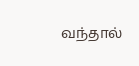வந்தால்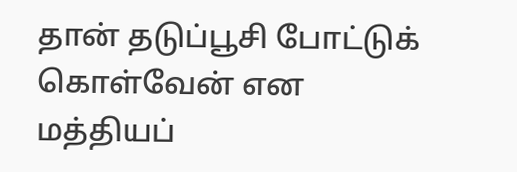தான் தடுப்பூசி போட்டுக் கொள்வேன் என மத்தியப்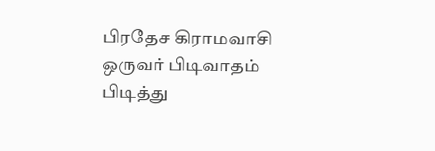பிரதேச கிராமவாசி ஒருவர் பிடிவாதம் பிடித்து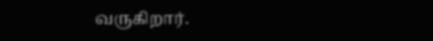வருகிறார்.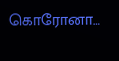கொரோனா…